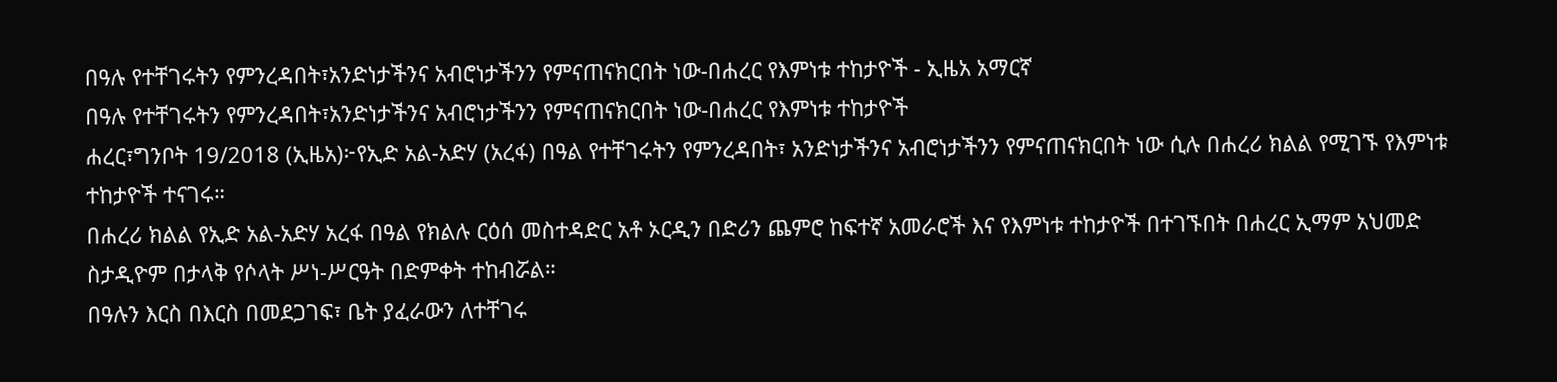በዓሉ የተቸገሩትን የምንረዳበት፣አንድነታችንና አብሮነታችንን የምናጠናክርበት ነው-በሐረር የእምነቱ ተከታዮች - ኢዜአ አማርኛ
በዓሉ የተቸገሩትን የምንረዳበት፣አንድነታችንና አብሮነታችንን የምናጠናክርበት ነው-በሐረር የእምነቱ ተከታዮች
ሐረር፣ግንቦት 19/2018 (ኢዜአ)፦የኢድ አል-አድሃ (አረፋ) በዓል የተቸገሩትን የምንረዳበት፣ አንድነታችንና አብሮነታችንን የምናጠናክርበት ነው ሲሉ በሐረሪ ክልል የሚገኙ የእምነቱ ተከታዮች ተናገሩ።
በሐረሪ ክልል የኢድ አል-አድሃ አረፋ በዓል የክልሉ ርዕሰ መስተዳድር አቶ ኦርዲን በድሪን ጨምሮ ከፍተኛ አመራሮች እና የእምነቱ ተከታዮች በተገኙበት በሐረር ኢማም አህመድ ስታዲዮም በታላቅ የሶላት ሥነ-ሥርዓት በድምቀት ተከብሯል።
በዓሉን እርስ በእርስ በመደጋገፍ፣ ቤት ያፈራውን ለተቸገሩ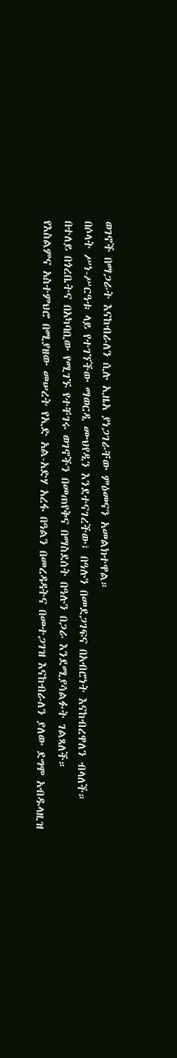ወገኖች በማጋራት እናከብራለን ሲሉ ኢዜአ ያነጋገራቸው ምዕመናን አመልክተዋል።
በሶላት ሥነ-ሥርዓቱ ላይ የተገኘችው ማወርዲ ሙህየዲን እንደተናገረችው፤ በዓሉን በመደጋገፍና በአብሮነት እናከብረዋለን ብላለች።
በተለይ በጎረቤትና በአካባቢው የሚገኙ የተቸገሩ ወገኖችን በመጠየቅና በማስደሰት በዓሉን በጋራ እንደሚያሳልፉት ገልጻለች።
የእስልምና አስተምህሮ በሚያዘው መሠረት የኢድ አል-አድሃ አረፋ በዓልን በመረዳዳትና በመተጋገዝ እናከብራለን ያለው ደግሞ አብዱላዚዝ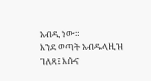አብዲ ነው።
እንደ ወጣት አብዱላዚዝ ገለጻ፤ እሱና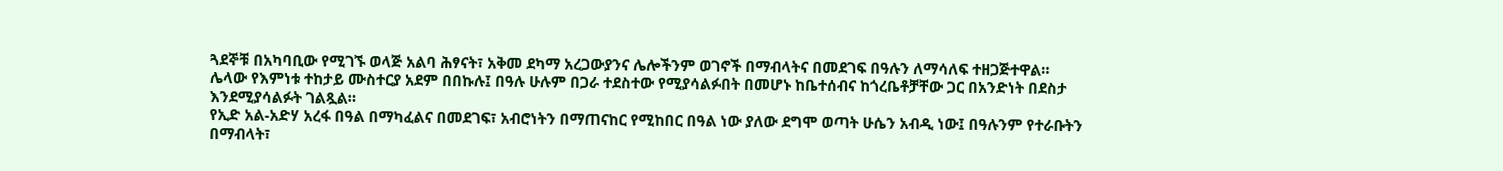ጓደኞቹ በአካባቢው የሚገኙ ወላጅ አልባ ሕፃናት፣ አቅመ ደካማ አረጋውያንና ሌሎችንም ወገኖች በማብላትና በመደገፍ በዓሉን ለማሳለፍ ተዘጋጅተዋል።
ሌላው የእምነቱ ተከታይ ሙስተርያ አደም በበኩሉ፤ በዓሉ ሁሉም በጋራ ተደስተው የሚያሳልፉበት በመሆኑ ከቤተሰብና ከጎረቤቶቻቸው ጋር በአንድነት በደስታ እንደሚያሳልፉት ገልጿል።
የኢድ አል-አድሃ አረፋ በዓል በማካፈልና በመደገፍ፣ አብሮነትን በማጠናከር የሚከበር በዓል ነው ያለው ደግሞ ወጣት ሁሴን አብዲ ነው፤ በዓሉንም የተራቡትን በማብላት፣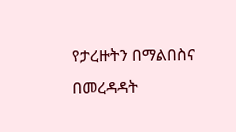የታረዙትን በማልበስና በመረዳዳት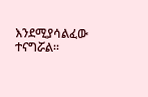እንደሚያሳልፈው ተናግሯል።